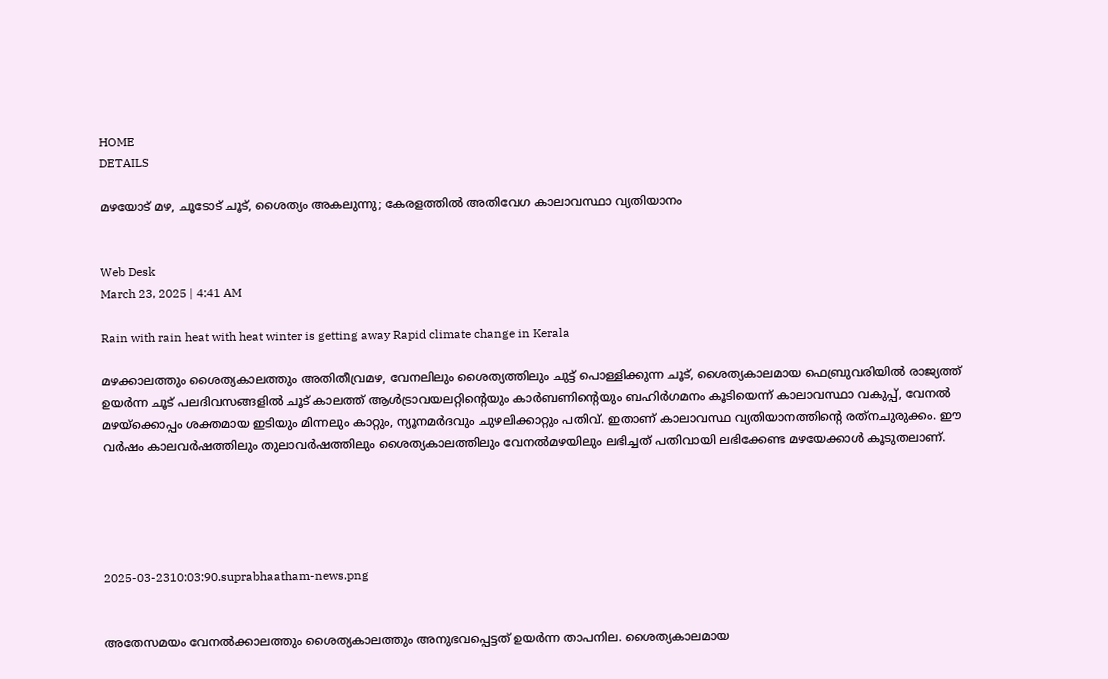HOME
DETAILS

മഴയോട് മഴ, ചൂടോട് ചൂട്, ശൈത്യം അകലുന്നു; കേരളത്തിൽ അതിവേഗ കാലാവസ്ഥാ വ്യതിയാനം


Web Desk
March 23, 2025 | 4:41 AM

Rain with rain heat with heat winter is getting away Rapid climate change in Kerala

മഴക്കാലത്തും ശൈത്യകാലത്തും അതിതീവ്രമഴ, വേനലിലും ശൈത്യത്തിലും ചുട്ട് പൊള്ളിക്കുന്ന ചൂട്, ശൈത്യകാലമായ ഫെബ്രുവരിയിൽ രാജ്യത്ത് ഉയർന്ന ചൂട് പലദിവസങ്ങളിൽ ചൂട് കാലത്ത് ആൾട്രാവയലറ്റിന്റെയും കാർബണിന്റെയും ബഹിർഗമനം കൂടിയെന്ന് കാലാവസ്ഥാ വകുപ്പ്, വേനൽ മഴയ്‌ക്കൊപ്പം ശക്തമായ ഇടിയും മിന്നലും കാറ്റും, ന്യൂനമർദവും ചുഴലിക്കാറ്റും പതിവ്. ഇതാണ് കാലാവസ്ഥ വ്യതിയാനത്തിന്റെ രത്‌നചുരുക്കം. ഈ വർഷം കാലവർഷത്തിലും തുലാവർഷത്തിലും ശൈത്യകാലത്തിലും വേനൽമഴയിലും ലഭിച്ചത് പതിവായി ലഭിക്കേണ്ട മഴയേക്കാൾ കൂടുതലാണ്.





2025-03-2310:03:90.suprabhaatham-news.png


അതേസമയം വേനൽക്കാലത്തും ശൈത്യകാലത്തും അനുഭവപ്പെട്ടത് ഉയർന്ന താപനില. ശൈത്യകാലമായ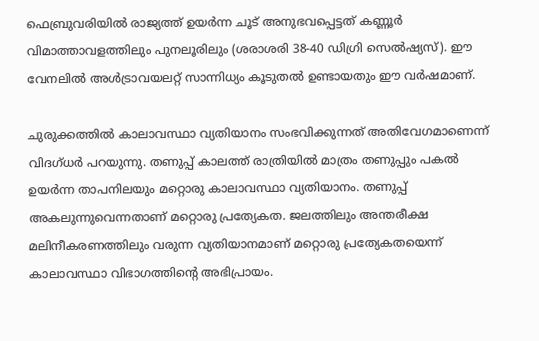ഫെബ്രുവരിയിൽ രാജ്യത്ത് ഉയർന്ന ചൂട് അനുഭവപ്പെട്ടത് കണ്ണൂർ വിമാത്താവളത്തിലും പുനലൂരിലും (ശരാശരി 38-40 ഡിഗ്രി സെൽഷ്യസ്). ഈ വേനലിൽ അൾട്രാവയലറ്റ് സാന്നിധ്യം കൂടുതൽ ഉണ്ടായതും ഈ വർഷമാണ്.

ചുരുക്കത്തിൽ കാലാവസ്ഥാ വ്യതിയാനം സംഭവിക്കുന്നത് അതിവേഗമാണെന്ന് വിദഗ്ധർ പറയുന്നു. തണുപ്പ് കാലത്ത് രാത്രിയിൽ മാത്രം തണുപ്പും പകൽ ഉയർന്ന താപനിലയും മറ്റൊരു കാലാവസ്ഥാ വ്യതിയാനം. തണുപ്പ് അകലുന്നുവെന്നതാണ് മറ്റൊരു പ്രത്യേകത. ജലത്തിലും അന്തരീക്ഷ മലിനീകരണത്തിലും വരുന്ന വ്യതിയാനമാണ് മറ്റൊരു പ്രത്യേകതയെന്ന് കാലാവസ്ഥാ വിഭാഗത്തിന്റെ അഭിപ്രായം.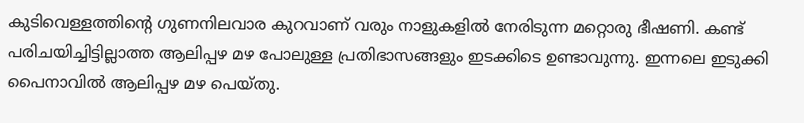കുടിവെള്ളത്തിന്റെ ഗുണനിലവാര കുറവാണ് വരും നാളുകളിൽ നേരിടുന്ന മറ്റൊരു ഭീഷണി. കണ്ട് പരിചയിച്ചിട്ടില്ലാത്ത ആലിപ്പഴ മഴ പോലുള്ള പ്രതിഭാസങ്ങളും ഇടക്കിടെ ഉണ്ടാവുന്നു. ഇന്നലെ ഇടുക്കി പൈനാവിൽ ആലിപ്പഴ മഴ പെയ്തു.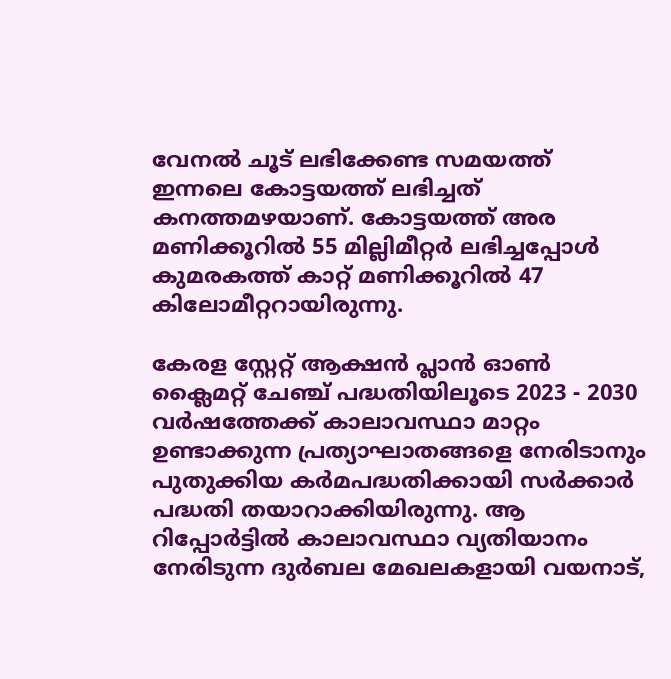വേനൽ ചൂട് ലഭിക്കേണ്ട സമയത്ത് ഇന്നലെ കോട്ടയത്ത് ലഭിച്ചത് കനത്തമഴയാണ്. കോട്ടയത്ത് അര മണിക്കൂറിൽ 55 മില്ലിമീറ്റർ ലഭിച്ചപ്പോൾ കുമരകത്ത് കാറ്റ് മണിക്കൂറിൽ 47 കിലോമീറ്ററായിരുന്നു.

കേരള സ്റ്റേറ്റ് ആക്ഷൻ പ്ലാൻ ഓൺ ക്ലൈമറ്റ് ചേഞ്ച് പദ്ധതിയിലൂടെ 2023 - 2030 വർഷത്തേക്ക് കാലാവസ്ഥാ മാറ്റം ഉണ്ടാക്കുന്ന പ്രത്യാഘാതങ്ങളെ നേരിടാനും പുതുക്കിയ കർമപദ്ധതിക്കായി സർക്കാർ പദ്ധതി തയാറാക്കിയിരുന്നു. ആ റിപ്പോർട്ടിൽ കാലാവസ്ഥാ വ്യതിയാനം നേരിടുന്ന ദുർബല മേഖലകളായി വയനാട്,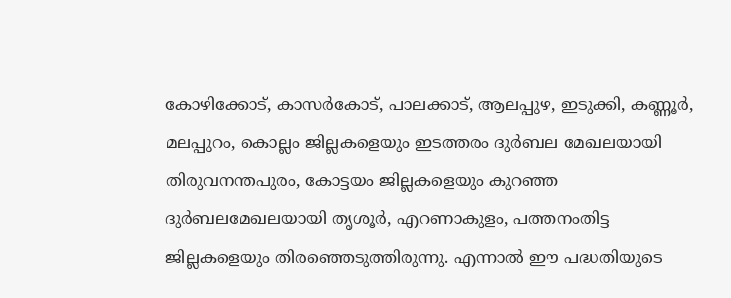കോഴിക്കോട്, കാസർകോട്, പാലക്കാട്, ആലപ്പുഴ, ഇടുക്കി, കണ്ണൂർ, മലപ്പുറം, കൊല്ലം ജില്ലകളെയും ഇടത്തരം ദുർബല മേഖലയായി തിരുവനന്തപുരം, കോട്ടയം ജില്ലകളെയും കുറഞ്ഞ ദുർബലമേഖലയായി തൃശൂർ, എറണാകുളം, പത്തനംതിട്ട ജില്ലകളെയും തിരഞ്ഞെടുത്തിരുന്നു. എന്നാൽ ഈ പദ്ധതിയുടെ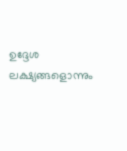ഉദ്ദേശ ലക്ഷ്യങ്ങളൊന്നും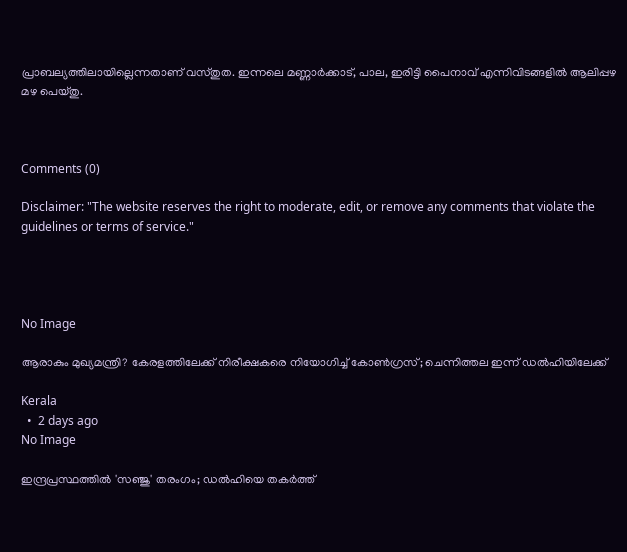പ്രാബല്യത്തിലായില്ലെന്നതാണ് വസ്തുത. ഇന്നലെ മണ്ണാർക്കാട്, പാല, ഇരിട്ടി പൈനാവ് എന്നിവിടങ്ങളിൽ ആലിപ്പഴ മഴ പെയ്തു.



Comments (0)

Disclaimer: "The website reserves the right to moderate, edit, or remove any comments that violate the guidelines or terms of service."




No Image

ആരാകും മുഖ്യമന്ത്രി? കേരളത്തിലേക്ക് നിരീക്ഷകരെ നിയോഗിച്ച് കോണ്‍ഗ്രസ്; ചെന്നിത്തല ഇന്ന് ഡല്‍ഹിയിലേക്ക്

Kerala
  •  2 days ago
No Image

ഇന്ദ്രപ്രസ്ഥത്തിൽ 'സഞ്ജു' തരംഗം; ഡൽഹിയെ തകർത്ത്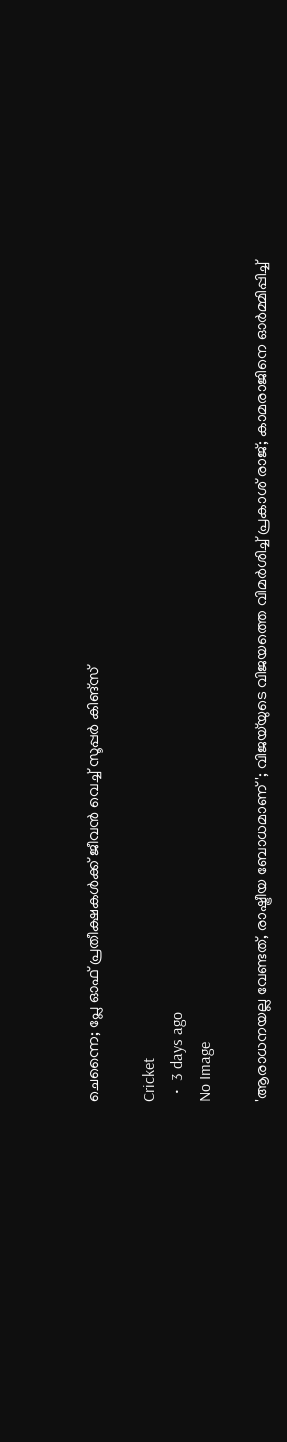ചെന്നൈ; പ്ലേ ഓഫ് പ്രതീക്ഷകൾക്ക് ജീവൻ വെച്ച് സൂപ്പർ കിങ്‌സ്

Cricket
  •  3 days ago
No Image

'ആരാധനയല്ല വേണ്ടത്, രാഷ്ട്രീയ ബോധമാണ്'; വിജയ്‌യുടെ വിജയത്തെ വിമർശിച്ച് പ്രകാശ് രാജ്; കാമരാജിനെ ഓർമ്മിപ്പിച്ച്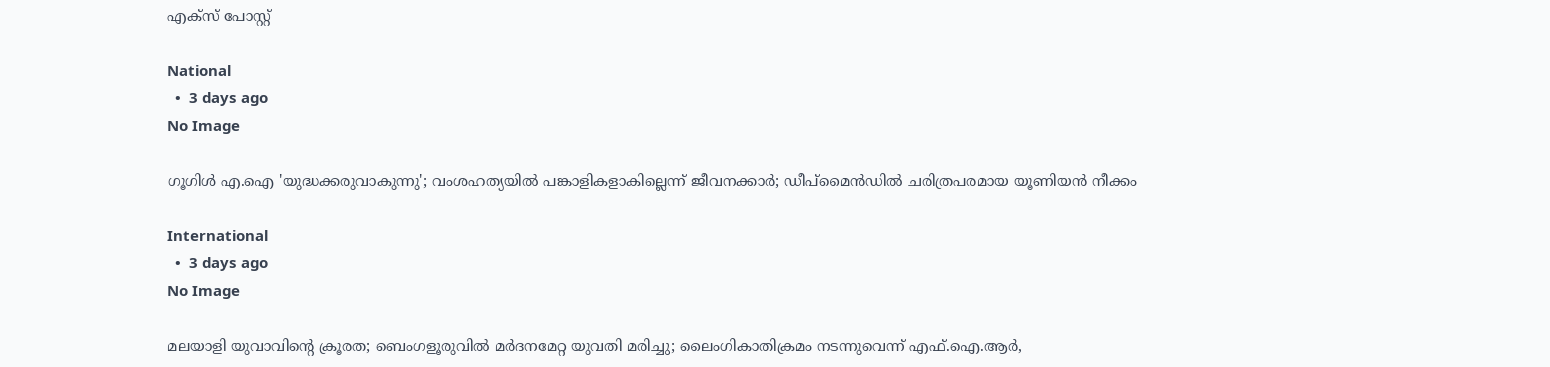എക്സ് പോസ്റ്റ്

National
  •  3 days ago
No Image

ഗൂഗിൾ എ.ഐ 'യുദ്ധക്കരുവാകുന്നു'; വംശഹത്യയിൽ പങ്കാളികളാകില്ലെന്ന് ജീവനക്കാർ; ഡീപ്‌മൈൻഡിൽ ചരിത്രപരമായ യൂണിയൻ നീക്കം

International
  •  3 days ago
No Image

മലയാളി യുവാവിന്റെ ക്രൂരത; ബെംഗളൂരുവിൽ മർദനമേറ്റ യുവതി മരിച്ചു; ലൈംഗികാതിക്രമം നടന്നുവെന്ന് എഫ്.ഐ.ആർ,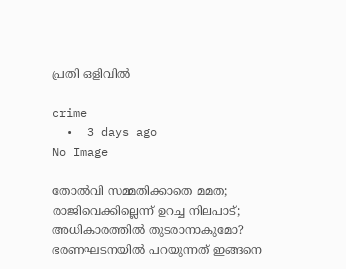പ്രതി ഒളിവിൽ

crime
  •  3 days ago
No Image

തോൽവി സമ്മതിക്കാതെ മമത; രാജിവെക്കില്ലെന്ന് ഉറച്ച നിലപാട്; അധികാരത്തിൽ തുടരാനാകുമോ? ഭരണഘടനയിൽ പറയുന്നത് ഇങ്ങനെ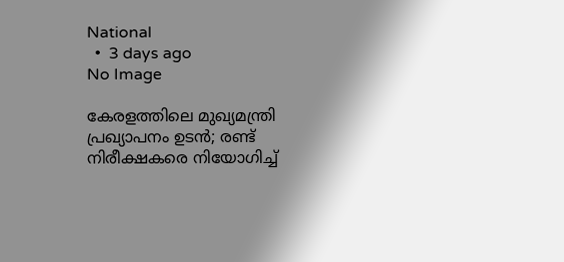National
  •  3 days ago
No Image

കേരളത്തിലെ മുഖ്യമന്ത്രി പ്രഖ്യാപനം ഉടൻ; രണ്ട് നിരീക്ഷകരെ നിയോഗിച്ച്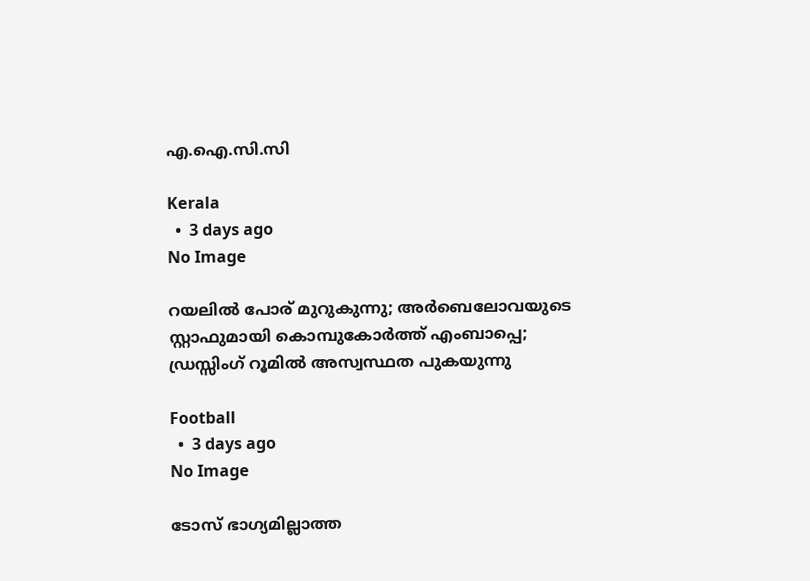എ.ഐ.സി.സി

Kerala
  •  3 days ago
No Image

റയലിൽ പോര് മുറുകുന്നു; അർബെലോവയുടെ സ്റ്റാഫുമായി കൊമ്പുകോർത്ത് എംബാപ്പെ; ഡ്രസ്സിംഗ് റൂമിൽ അസ്വസ്ഥത പുകയുന്നു

Football
  •  3 days ago
No Image

ടോസ് ഭാഗ്യമില്ലാത്ത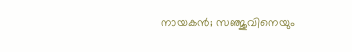നായകൻ; സഞ്ജുവിനെയും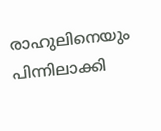രാഹുലിനെയും പിന്നിലാക്കി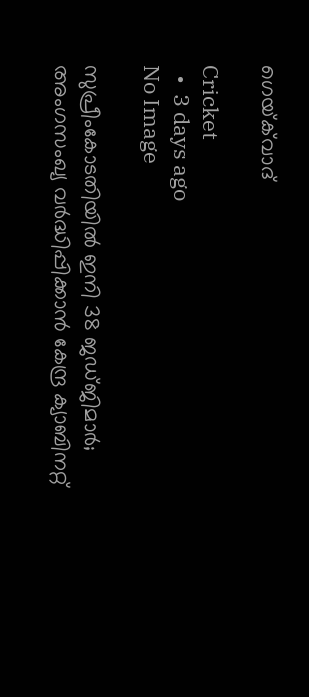ഗെയ്‌ക്‌വാദ്

Cricket
  •  3 days ago
No Image

സുപ്രീംകോടതിയിൽ ഇനി 38 ജഡ്ജിമാർ; അംഗസംഖ്യ വർദ്ധിപ്പിക്കാൻ കേന്ദ്ര ക്യാബിനറ്റ്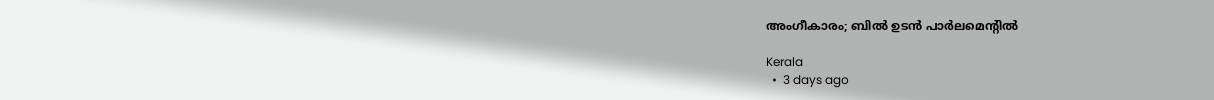അംഗീകാരം; ബിൽ ഉടൻ പാർലമെന്റിൽ

Kerala
  •  3 days ago